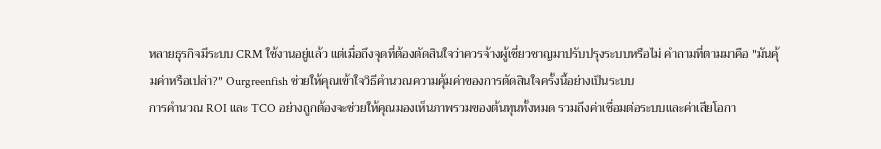หลายธุรกิจมีระบบ CRM ใช้งานอยู่แล้ว แต่เมื่อถึงจุดที่ต้องตัดสินใจว่าควรจ้างผู้เชี่ยวชาญมาปรับปรุงระบบหรือไม่ คำถามที่ตามมาคือ "มันคุ้มค่าหรือเปล่า?" Ourgreenfish ช่วยให้คุณเข้าใจวิธีคำนวณความคุ้มค่าของการตัดสินใจครั้งนี้อย่างเป็นระบบ
การคำนวณ ROI และ TCO อย่างถูกต้องจะช่วยให้คุณมองเห็นภาพรวมของต้นทุนทั้งหมด รวมถึงค่าเชื่อมต่อระบบและค่าเสียโอกา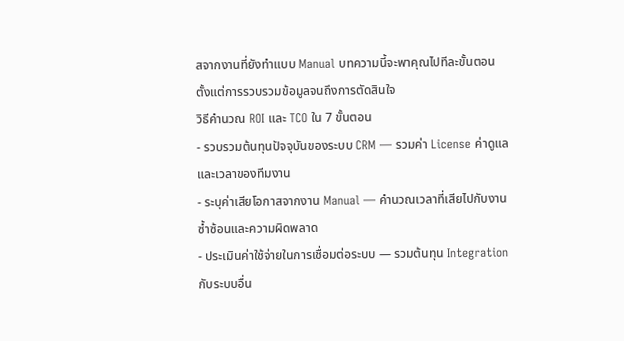สจากงานที่ยังทำแบบ Manual บทความนี้จะพาคุณไปทีละขั้นตอน ตั้งแต่การรวบรวมข้อมูลจนถึงการตัดสินใจ
วิธีคำนวณ ROI และ TCO ใน 7 ขั้นตอน
- รวบรวมต้นทุนปัจจุบันของระบบ CRM — รวมค่า License ค่าดูแล และเวลาของทีมงาน
- ระบุค่าเสียโอกาสจากงาน Manual — คำนวณเวลาที่เสียไปกับงานซ้ำซ้อนและความผิดพลาด
- ประเมินค่าใช้จ่ายในการเชื่อมต่อระบบ — รวมต้นทุน Integration กับระบบอื่น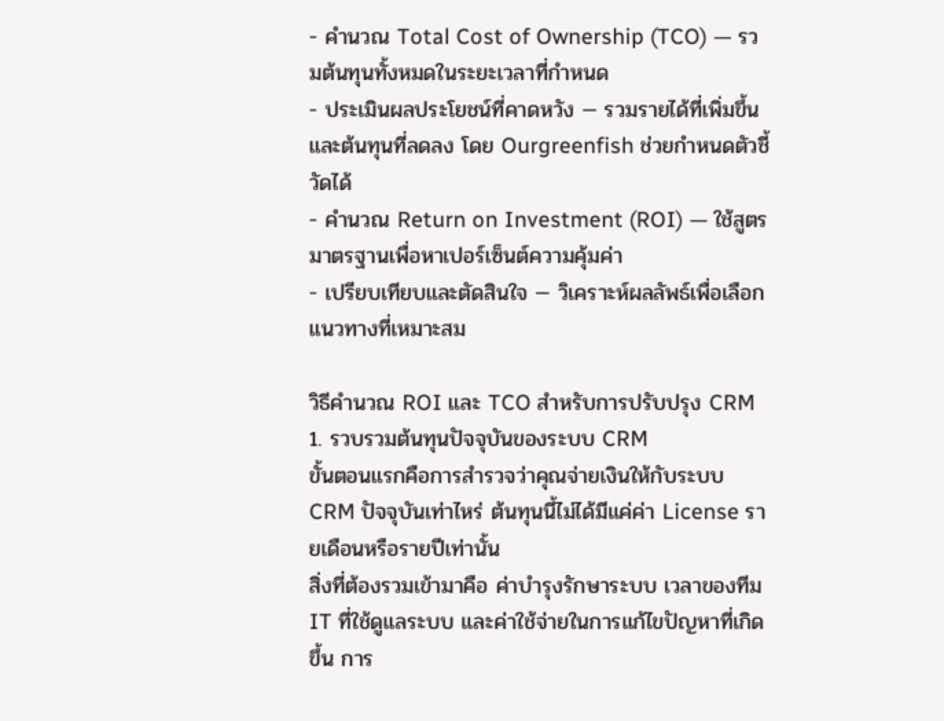- คำนวณ Total Cost of Ownership (TCO) — รวมต้นทุนทั้งหมดในระยะเวลาที่กำหนด
- ประเมินผลประโยชน์ที่คาดหวัง — รวมรายได้ที่เพิ่มขึ้นและต้นทุนที่ลดลง โดย Ourgreenfish ช่วยกำหนดตัวชี้วัดได้
- คำนวณ Return on Investment (ROI) — ใช้สูตรมาตรฐานเพื่อหาเปอร์เซ็นต์ความคุ้มค่า
- เปรียบเทียบและตัดสินใจ — วิเคราะห์ผลลัพธ์เพื่อเลือกแนวทางที่เหมาะสม

วิธีคำนวณ ROI และ TCO สำหรับการปรับปรุง CRM
1. รวบรวมต้นทุนปัจจุบันของระบบ CRM
ขั้นตอนแรกคือการสำรวจว่าคุณจ่ายเงินให้กับระบบ CRM ปัจจุบันเท่าไหร่ ต้นทุนนี้ไม่ได้มีแค่ค่า License รายเดือนหรือรายปีเท่านั้น
สิ่งที่ต้องรวมเข้ามาคือ ค่าบำรุงรักษาระบบ เวลาของทีม IT ที่ใช้ดูแลระบบ และค่าใช้จ่ายในการแก้ไขปัญหาที่เกิดขึ้น การ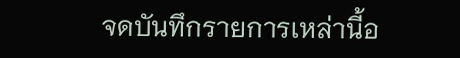จดบันทึกรายการเหล่านี้อ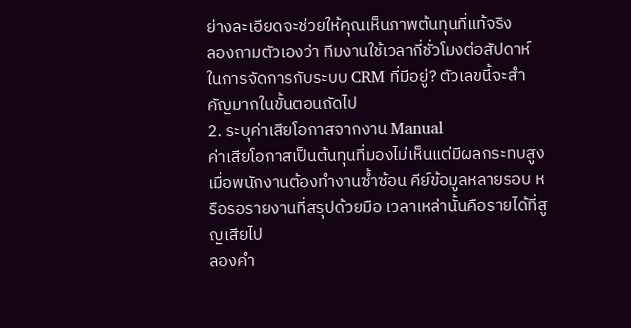ย่างละเอียดจะช่วยให้คุณเห็นภาพต้นทุนที่แท้จริง
ลองถามตัวเองว่า ทีมงานใช้เวลากี่ชั่วโมงต่อสัปดาห์ในการจัดการกับระบบ CRM ที่มีอยู่? ตัวเลขนี้จะสำคัญมากในขั้นตอนถัดไป
2. ระบุค่าเสียโอกาสจากงาน Manual
ค่าเสียโอกาสเป็นต้นทุนที่มองไม่เห็นแต่มีผลกระทบสูง เมื่อพนักงานต้องทำงานซ้ำซ้อน คีย์ข้อมูลหลายรอบ หรือรอรายงานที่สรุปด้วยมือ เวลาเหล่านั้นคือรายได้ที่สูญเสียไป
ลองคำ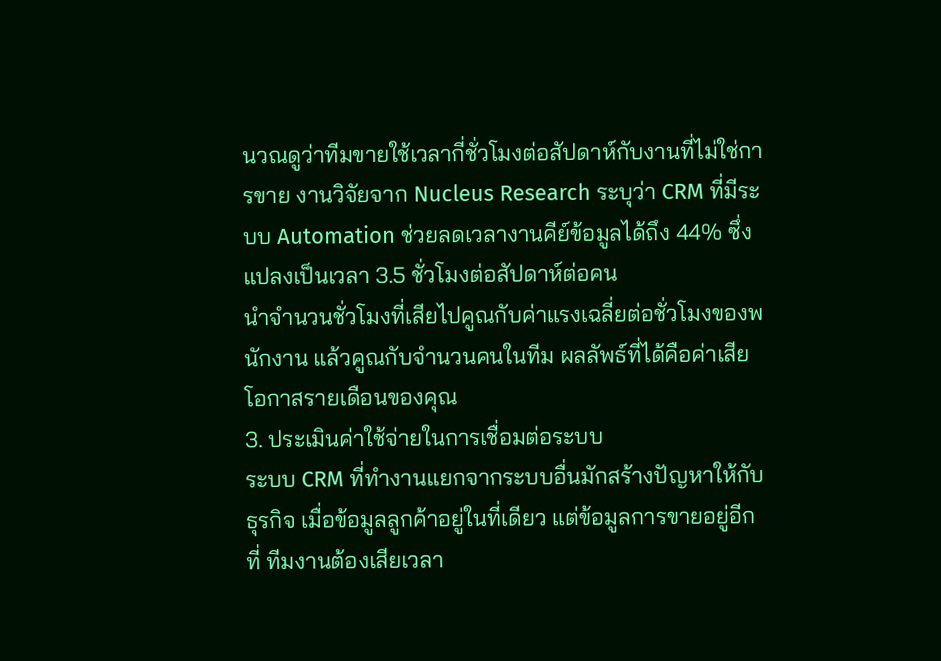นวณดูว่าทีมขายใช้เวลากี่ชั่วโมงต่อสัปดาห์กับงานที่ไม่ใช่การขาย งานวิจัยจาก Nucleus Research ระบุว่า CRM ที่มีระบบ Automation ช่วยลดเวลางานคีย์ข้อมูลได้ถึง 44% ซึ่งแปลงเป็นเวลา 3.5 ชั่วโมงต่อสัปดาห์ต่อคน
นำจำนวนชั่วโมงที่เสียไปคูณกับค่าแรงเฉลี่ยต่อชั่วโมงของพนักงาน แล้วคูณกับจำนวนคนในทีม ผลลัพธ์ที่ได้คือค่าเสียโอกาสรายเดือนของคุณ
3. ประเมินค่าใช้จ่ายในการเชื่อมต่อระบบ
ระบบ CRM ที่ทำงานแยกจากระบบอื่นมักสร้างปัญหาให้กับธุรกิจ เมื่อข้อมูลลูกค้าอยู่ในที่เดียว แต่ข้อมูลการขายอยู่อีกที่ ทีมงานต้องเสียเวลา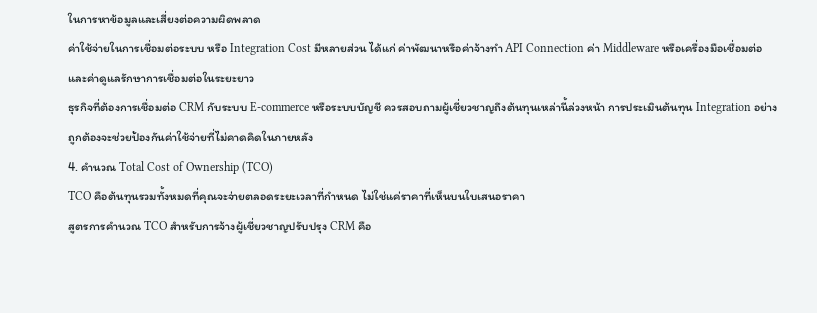ในการหาข้อมูลและเสี่ยงต่อความผิดพลาด
ค่าใช้จ่ายในการเชื่อมต่อระบบ หรือ Integration Cost มีหลายส่วน ได้แก่ ค่าพัฒนาหรือค่าจ้างทำ API Connection ค่า Middleware หรือเครื่องมือเชื่อมต่อ และค่าดูแลรักษาการเชื่อมต่อในระยะยาว
ธุรกิจที่ต้องการเชื่อมต่อ CRM กับระบบ E-commerce หรือระบบบัญชี ควรสอบถามผู้เชี่ยวชาญถึงต้นทุนเหล่านี้ล่วงหน้า การประเมินต้นทุน Integration อย่างถูกต้องจะช่วยป้องกันค่าใช้จ่ายที่ไม่คาดคิดในภายหลัง
4. คำนวณ Total Cost of Ownership (TCO)
TCO คือต้นทุนรวมทั้งหมดที่คุณจะจ่ายตลอดระยะเวลาที่กำหนด ไม่ใช่แค่ราคาที่เห็นบนใบเสนอราคา
สูตรการคำนวณ TCO สำหรับการจ้างผู้เชี่ยวชาญปรับปรุง CRM คือ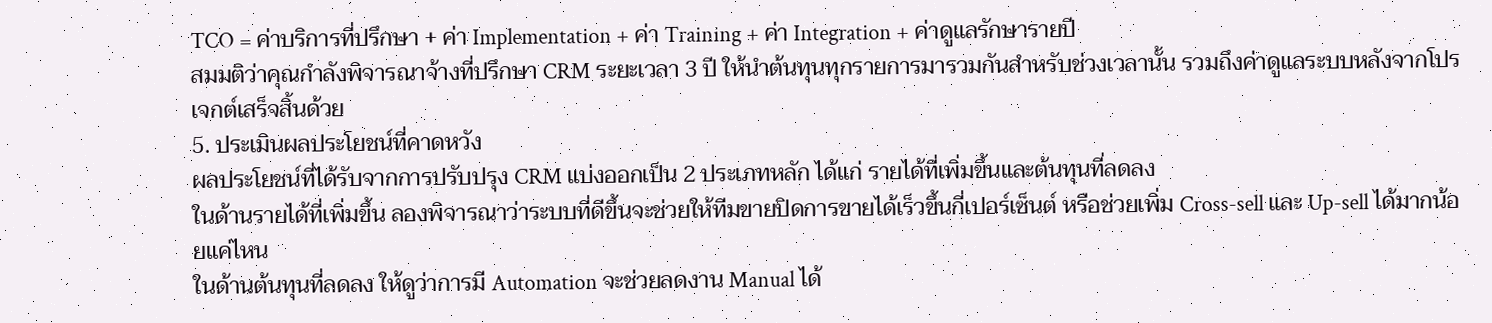TCO = ค่าบริการที่ปรึกษา + ค่า Implementation + ค่า Training + ค่า Integration + ค่าดูแลรักษารายปี
สมมติว่าคุณกำลังพิจารณาจ้างที่ปรึกษา CRM ระยะเวลา 3 ปี ให้นำต้นทุนทุกรายการมารวมกันสำหรับช่วงเวลานั้น รวมถึงค่าดูแลระบบหลังจากโปรเจกต์เสร็จสิ้นด้วย
5. ประเมินผลประโยชน์ที่คาดหวัง
ผลประโยชน์ที่ได้รับจากการปรับปรุง CRM แบ่งออกเป็น 2 ประเภทหลัก ได้แก่ รายได้ที่เพิ่มขึ้นและต้นทุนที่ลดลง
ในด้านรายได้ที่เพิ่มขึ้น ลองพิจารณาว่าระบบที่ดีขึ้นจะช่วยให้ทีมขายปิดการขายได้เร็วขึ้นกี่เปอร์เซ็นต์ หรือช่วยเพิ่ม Cross-sell และ Up-sell ได้มากน้อยแค่ไหน
ในด้านต้นทุนที่ลดลง ให้ดูว่าการมี Automation จะช่วยลดงาน Manual ได้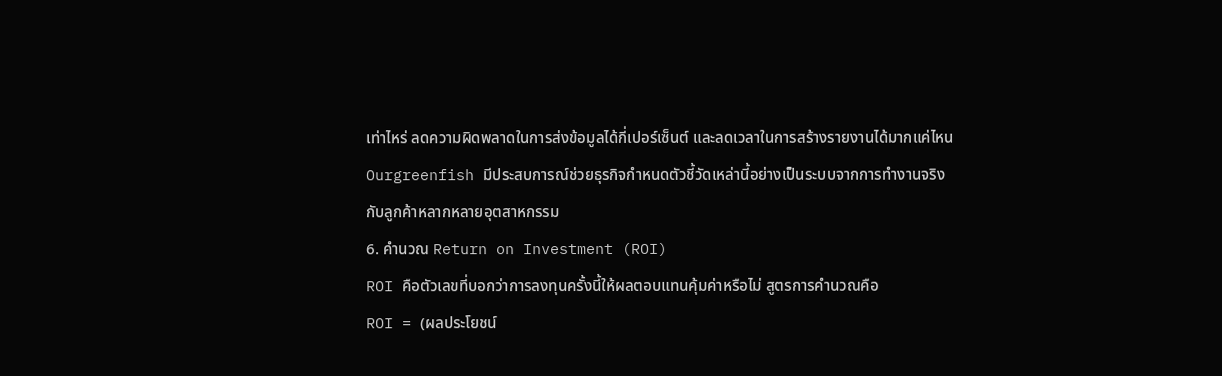เท่าไหร่ ลดความผิดพลาดในการส่งข้อมูลได้กี่เปอร์เซ็นต์ และลดเวลาในการสร้างรายงานได้มากแค่ไหน Ourgreenfish มีประสบการณ์ช่วยธุรกิจกำหนดตัวชี้วัดเหล่านี้อย่างเป็นระบบจากการทำงานจริงกับลูกค้าหลากหลายอุตสาหกรรม
6. คำนวณ Return on Investment (ROI)
ROI คือตัวเลขที่บอกว่าการลงทุนครั้งนี้ให้ผลตอบแทนคุ้มค่าหรือไม่ สูตรการคำนวณคือ
ROI = (ผลประโยชน์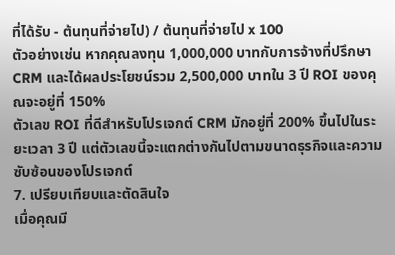ที่ได้รับ - ต้นทุนที่จ่ายไป) / ต้นทุนที่จ่ายไป x 100
ตัวอย่างเช่น หากคุณลงทุน 1,000,000 บาทกับการจ้างที่ปรึกษา CRM และได้ผลประโยชน์รวม 2,500,000 บาทใน 3 ปี ROI ของคุณจะอยู่ที่ 150%
ตัวเลข ROI ที่ดีสำหรับโปรเจกต์ CRM มักอยู่ที่ 200% ขึ้นไปในระยะเวลา 3 ปี แต่ตัวเลขนี้จะแตกต่างกันไปตามขนาดธุรกิจและความซับซ้อนของโปรเจกต์
7. เปรียบเทียบและตัดสินใจ
เมื่อคุณมี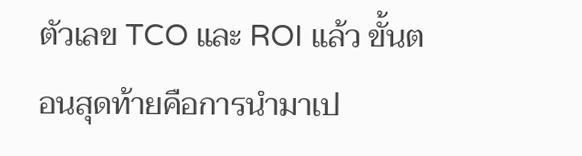ตัวเลข TCO และ ROI แล้ว ขั้นตอนสุดท้ายคือการนำมาเป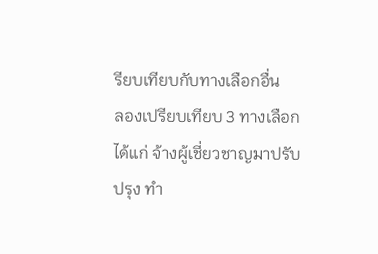รียบเทียบกับทางเลือกอื่น
ลองเปรียบเทียบ 3 ทางเลือก ได้แก่ จ้างผู้เชี่ยวชาญมาปรับปรุง ทำ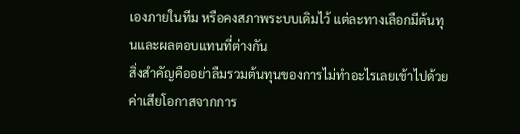เองภายในทีม หรือคงสภาพระบบเดิมไว้ แต่ละทางเลือกมีต้นทุนและผลตอบแทนที่ต่างกัน
สิ่งสำคัญคืออย่าลืมรวมต้นทุนของการไม่ทำอะไรเลยเข้าไปด้วย ค่าเสียโอกาสจากการ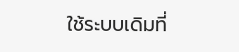ใช้ระบบเดิมที่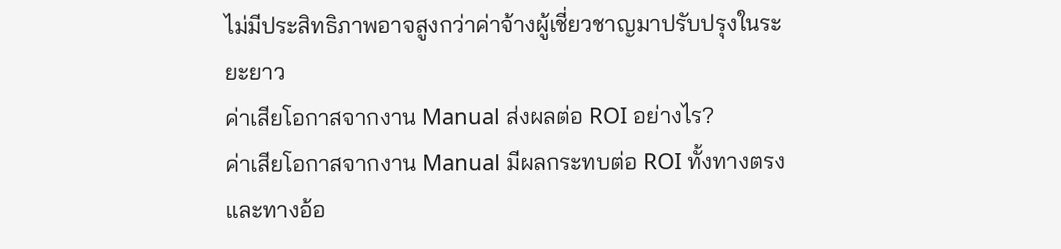ไม่มีประสิทธิภาพอาจสูงกว่าค่าจ้างผู้เชี่ยวชาญมาปรับปรุงในระยะยาว
ค่าเสียโอกาสจากงาน Manual ส่งผลต่อ ROI อย่างไร?
ค่าเสียโอกาสจากงาน Manual มีผลกระทบต่อ ROI ทั้งทางตรงและทางอ้อ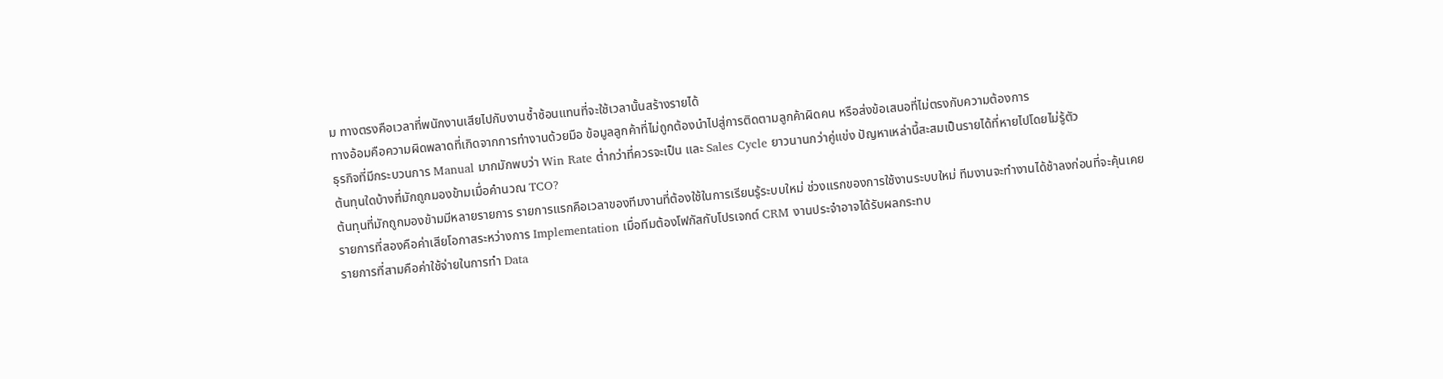ม ทางตรงคือเวลาที่พนักงานเสียไปกับงานซ้ำซ้อนแทนที่จะใช้เวลานั้นสร้างรายได้
ทางอ้อมคือความผิดพลาดที่เกิดจากการทำงานด้วยมือ ข้อมูลลูกค้าที่ไม่ถูกต้องนำไปสู่การติดตามลูกค้าผิดคน หรือส่งข้อเสนอที่ไม่ตรงกับความต้องการ
ธุรกิจที่มีกระบวนการ Manual มากมักพบว่า Win Rate ต่ำกว่าที่ควรจะเป็น และ Sales Cycle ยาวนานกว่าคู่แข่ง ปัญหาเหล่านี้สะสมเป็นรายได้ที่หายไปโดยไม่รู้ตัว
ต้นทุนใดบ้างที่มักถูกมองข้ามเมื่อคำนวณ TCO?
ต้นทุนที่มักถูกมองข้ามมีหลายรายการ รายการแรกคือเวลาของทีมงานที่ต้องใช้ในการเรียนรู้ระบบใหม่ ช่วงแรกของการใช้งานระบบใหม่ ทีมงานจะทำงานได้ช้าลงก่อนที่จะคุ้นเคย
รายการที่สองคือค่าเสียโอกาสระหว่างการ Implementation เมื่อทีมต้องโฟกัสกับโปรเจกต์ CRM งานประจำอาจได้รับผลกระทบ
รายการที่สามคือค่าใช้จ่ายในการทำ Data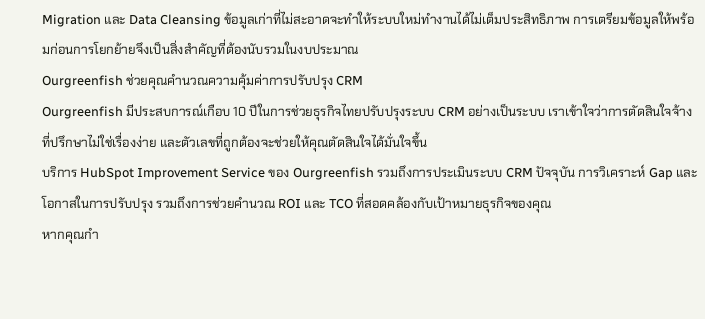Migration และ Data Cleansing ข้อมูลเก่าที่ไม่สะอาดจะทำให้ระบบใหม่ทำงานได้ไม่เต็มประสิทธิภาพ การเตรียมข้อมูลให้พร้อมก่อนการโยกย้ายจึงเป็นสิ่งสำคัญที่ต้องนับรวมในงบประมาณ
Ourgreenfish ช่วยคุณคำนวณความคุ้มค่าการปรับปรุง CRM
Ourgreenfish มีประสบการณ์เกือบ 10 ปีในการช่วยธุรกิจไทยปรับปรุงระบบ CRM อย่างเป็นระบบ เราเข้าใจว่าการตัดสินใจจ้างที่ปรึกษาไม่ใช่เรื่องง่าย และตัวเลขที่ถูกต้องจะช่วยให้คุณตัดสินใจได้มั่นใจขึ้น
บริการ HubSpot Improvement Service ของ Ourgreenfish รวมถึงการประเมินระบบ CRM ปัจจุบัน การวิเคราะห์ Gap และโอกาสในการปรับปรุง รวมถึงการช่วยคำนวณ ROI และ TCO ที่สอดคล้องกับเป้าหมายธุรกิจของคุณ
หากคุณกำ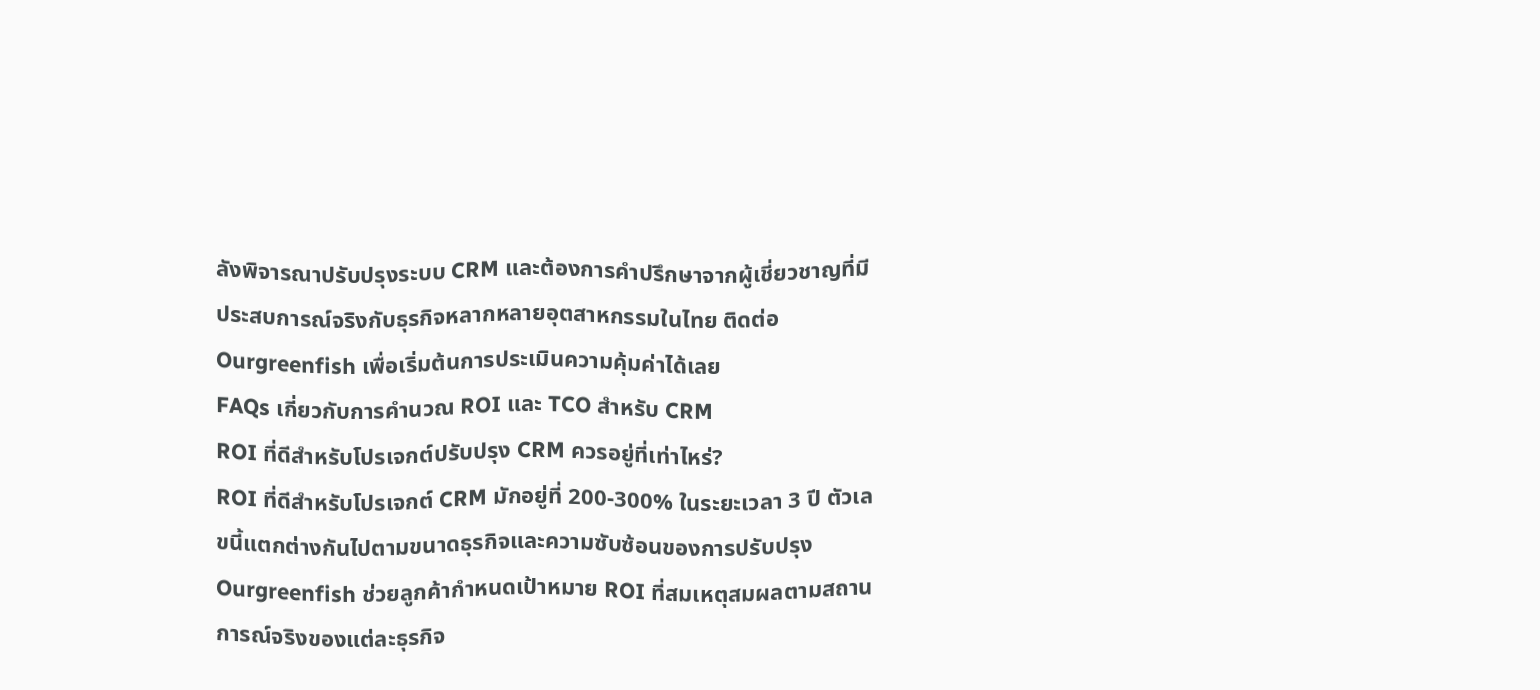ลังพิจารณาปรับปรุงระบบ CRM และต้องการคำปรึกษาจากผู้เชี่ยวชาญที่มีประสบการณ์จริงกับธุรกิจหลากหลายอุตสาหกรรมในไทย ติดต่อ Ourgreenfish เพื่อเริ่มต้นการประเมินความคุ้มค่าได้เลย
FAQs เกี่ยวกับการคำนวณ ROI และ TCO สำหรับ CRM
ROI ที่ดีสำหรับโปรเจกต์ปรับปรุง CRM ควรอยู่ที่เท่าไหร่?
ROI ที่ดีสำหรับโปรเจกต์ CRM มักอยู่ที่ 200-300% ในระยะเวลา 3 ปี ตัวเลขนี้แตกต่างกันไปตามขนาดธุรกิจและความซับซ้อนของการปรับปรุง
Ourgreenfish ช่วยลูกค้ากำหนดเป้าหมาย ROI ที่สมเหตุสมผลตามสถานการณ์จริงของแต่ละธุรกิจ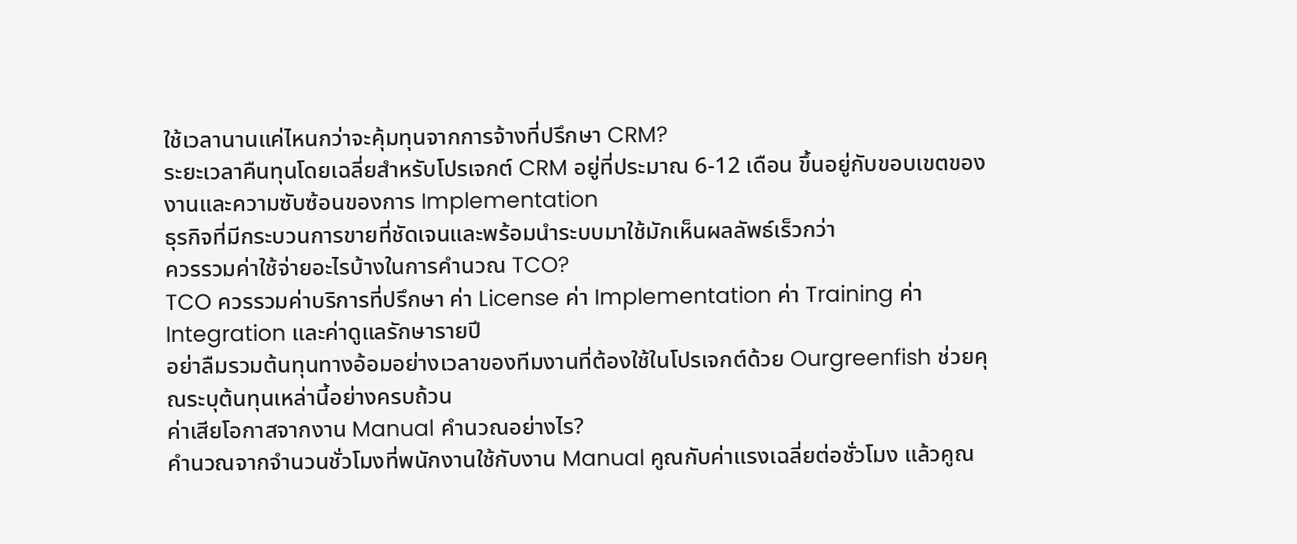ใช้เวลานานแค่ไหนกว่าจะคุ้มทุนจากการจ้างที่ปรึกษา CRM?
ระยะเวลาคืนทุนโดยเฉลี่ยสำหรับโปรเจกต์ CRM อยู่ที่ประมาณ 6-12 เดือน ขึ้นอยู่กับขอบเขตของงานและความซับซ้อนของการ Implementation
ธุรกิจที่มีกระบวนการขายที่ชัดเจนและพร้อมนำระบบมาใช้มักเห็นผลลัพธ์เร็วกว่า
ควรรวมค่าใช้จ่ายอะไรบ้างในการคำนวณ TCO?
TCO ควรรวมค่าบริการที่ปรึกษา ค่า License ค่า Implementation ค่า Training ค่า Integration และค่าดูแลรักษารายปี
อย่าลืมรวมต้นทุนทางอ้อมอย่างเวลาของทีมงานที่ต้องใช้ในโปรเจกต์ด้วย Ourgreenfish ช่วยคุณระบุต้นทุนเหล่านี้อย่างครบถ้วน
ค่าเสียโอกาสจากงาน Manual คำนวณอย่างไร?
คำนวณจากจำนวนชั่วโมงที่พนักงานใช้กับงาน Manual คูณกับค่าแรงเฉลี่ยต่อชั่วโมง แล้วคูณ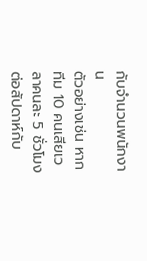กับจำนวนพนักงาน
ตัวอย่างเช่น หากทีม 10 คนเสียเวลาคนละ 5 ชั่วโมงต่อสัปดาห์กับ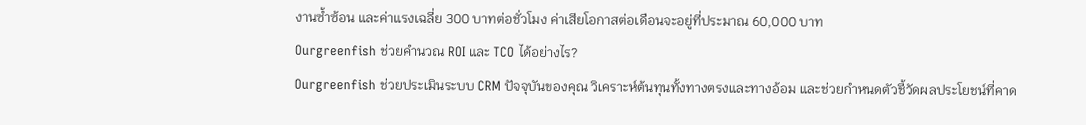งานซ้ำซ้อน และค่าแรงเฉลี่ย 300 บาทต่อชั่วโมง ค่าเสียโอกาสต่อเดือนจะอยู่ที่ประมาณ 60,000 บาท
Ourgreenfish ช่วยคำนวณ ROI และ TCO ได้อย่างไร?
Ourgreenfish ช่วยประเมินระบบ CRM ปัจจุบันของคุณ วิเคราะห์ต้นทุนทั้งทางตรงและทางอ้อม และช่วยกำหนดตัวชี้วัดผลประโยชน์ที่คาด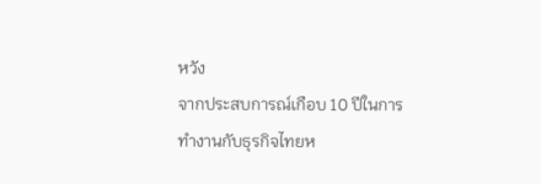หวัง
จากประสบการณ์เกือบ 10 ปีในการทำงานกับธุรกิจไทยห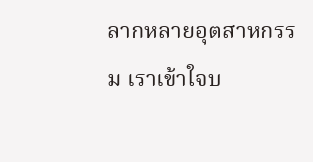ลากหลายอุตสาหกรรม เราเข้าใจบ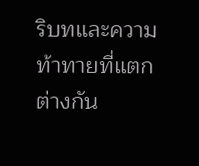ริบทและความท้าทายที่แตกต่างกัน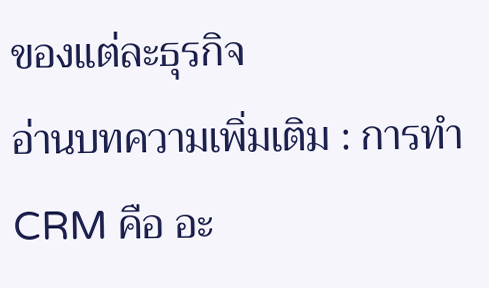ของแต่ละธุรกิจ
อ่านบทความเพิ่มเติม : การทำ CRM คือ อะ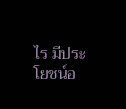ไร มีประโยชน์อ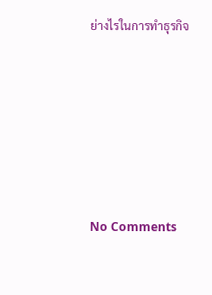ย่างไรในการทำธุรกิจ







No Comments